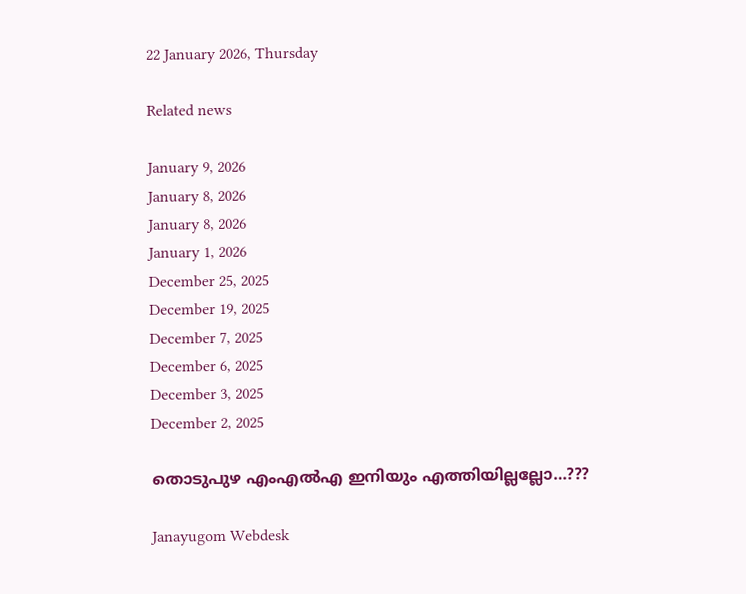22 January 2026, Thursday

Related news

January 9, 2026
January 8, 2026
January 8, 2026
January 1, 2026
December 25, 2025
December 19, 2025
December 7, 2025
December 6, 2025
December 3, 2025
December 2, 2025

തൊടുപുഴ എംഎൽഎ ഇനിയും എത്തിയില്ലല്ലോ…???

Janayugom Webdesk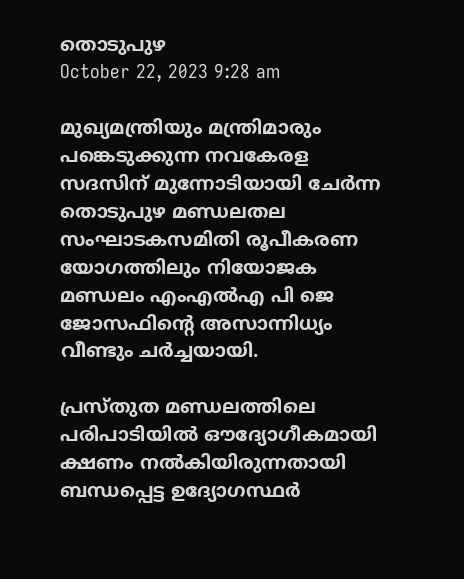തൊടുപുഴ
October 22, 2023 9:28 am

മുഖ്യമന്ത്രിയും മന്ത്രിമാരും പങ്കെടുക്കുന്ന നവകേരള സദസിന് മുന്നോടിയായി ചേർന്ന തൊടുപുഴ മണ്ഡലതല സംഘാടകസമിതി രൂപീകരണ യോഗത്തിലും നിയോജക മണ്ഡലം എംഎൽഎ പി ജെ ജോസഫിന്റെ അസാന്നിധ്യം വീണ്ടും ചർച്ചയായി.

പ്രസ്തുത മണ്ഡലത്തിലെ പരിപാടിയിൽ ഔദ്യോഗീകമായി ക്ഷണം നൽകിയിരുന്നതായി ബന്ധപ്പെട്ട ഉദ്യോഗസ്ഥർ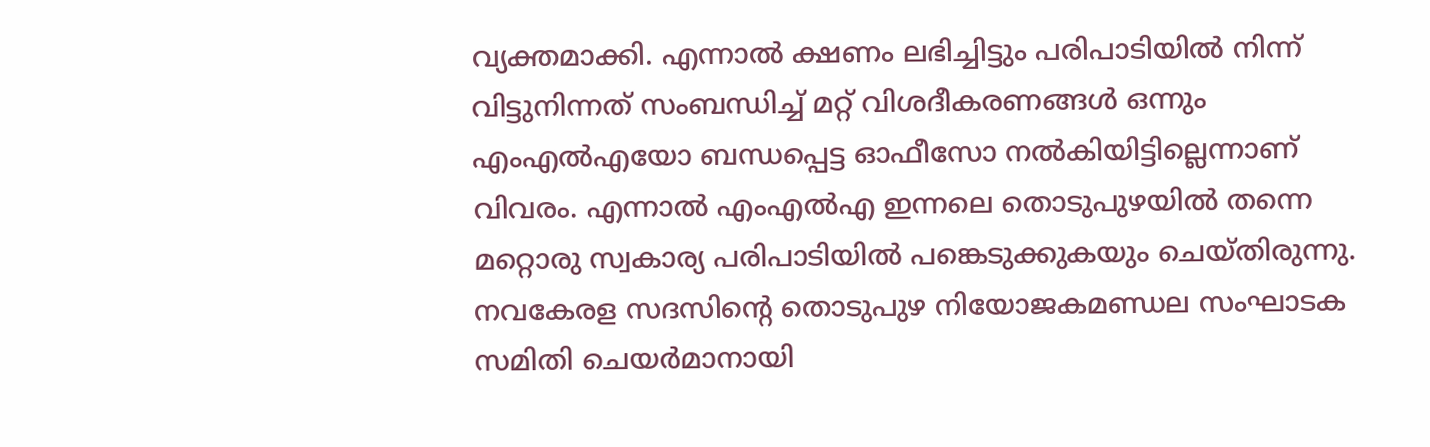വ്യക്തമാക്കി. എന്നാൽ ക്ഷണം ലഭിച്ചിട്ടും പരിപാടിയിൽ നിന്ന് വിട്ടുനിന്നത് സംബന്ധിച്ച് മറ്റ് വിശദീകരണങ്ങൾ ഒന്നും എംഎൽഎയോ ബന്ധപ്പെട്ട ഓഫീസോ നൽകിയിട്ടില്ലെന്നാണ് വിവരം. എന്നാൽ എംഎൽഎ ഇന്നലെ തൊടുപുഴയിൽ തന്നെ മറ്റൊരു സ്വകാര്യ പരിപാടിയിൽ പങ്കെടുക്കുകയും ചെയ്തിരുന്നു. നവകേരള സദസിന്റെ തൊടുപുഴ നിയോജകമണ്ഡല സംഘാടക സമിതി ചെയർമാനായി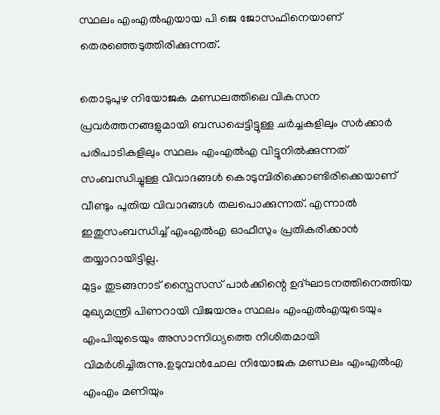സ്ഥലം എംഎല്‍എയായ പി ജെ ജോസഫിനെയാണ് തെരഞ്ഞെടുത്തിരിക്കുന്നത്.

തൊടുപുഴ നിയോജക മണ്ഡലത്തിലെ വികസന പ്രവർത്തനങ്ങളുമായി ബന്ധപ്പെട്ടിട്ടുള്ള ചർച്ചകളിലും സർക്കാർ പരിപാടികളിലും സ്ഥലം എംഎൽഎ വിട്ടുനിൽക്കുന്നത് സംബന്ധിച്ചുള്ള വിവാദങ്ങൾ കൊടുമ്പിരിക്കൊണ്ടിരിക്കെയാണ് വീണ്ടും പുതിയ വിവാദങ്ങൾ തലപൊക്കുന്നത്. എന്നാൽ ഇതുസംബന്ധിച്ച് എംഎൽഎ ഓഫീസും പ്രതികരിക്കാൻ തയ്യാറായിട്ടില്ല.
മുട്ടം തുടങ്ങനാട് സ്പൈസസ് പാർക്കിന്റെ ഉദ്ഘാടനത്തിനെത്തിയ മുഖ്യമന്ത്രി പിണറായി വിജയനും സ്ഥലം എംഎൽഎയുടെയും എംപിയുടെയും അസാന്നിധ്യത്തെ നിശിതമായി വിമർശിച്ചിരുന്നു.ഉടുമ്പൻചോല നിയോജക മണ്ഡലം എംഎൽഎ എംഎം മണിയും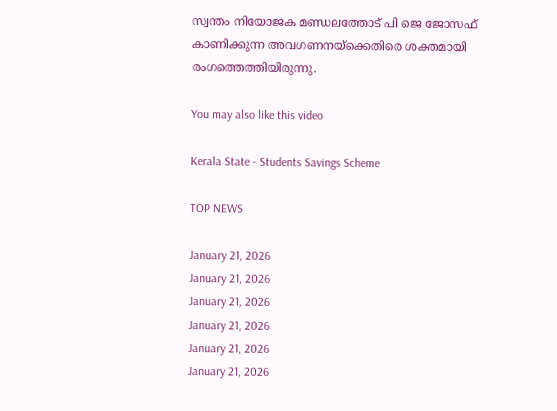സ്വന്തം നിയോജക മണ്ഡലത്തോട് പി ജെ ജോസഫ് കാണിക്കുന്ന അവഗണനയ്ക്കെതിരെ ശക്തമായി രംഗത്തെത്തിയിരുന്നു.

You may also like this video

Kerala State - Students Savings Scheme

TOP NEWS

January 21, 2026
January 21, 2026
January 21, 2026
January 21, 2026
January 21, 2026
January 21, 2026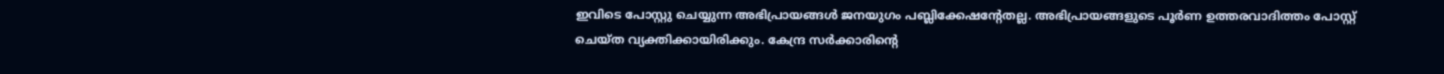ഇവിടെ പോസ്റ്റു ചെയ്യുന്ന അഭിപ്രായങ്ങള്‍ ജനയുഗം പബ്ലിക്കേഷന്റേതല്ല. അഭിപ്രായങ്ങളുടെ പൂര്‍ണ ഉത്തരവാദിത്തം പോസ്റ്റ് ചെയ്ത വ്യക്തിക്കായിരിക്കും. കേന്ദ്ര സര്‍ക്കാരിന്റെ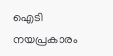ഐടി നയപ്രകാരം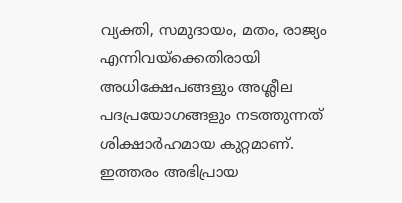വ്യക്തി, സമുദായം, മതം, രാജ്യം എന്നിവയ്‌ക്കെതിരായി അധിക്ഷേപങ്ങളും അശ്ലീല പദപ്രയോഗങ്ങളും നടത്തുന്നത് ശിക്ഷാര്‍ഹമായ കുറ്റമാണ്. ഇത്തരം അഭിപ്രായ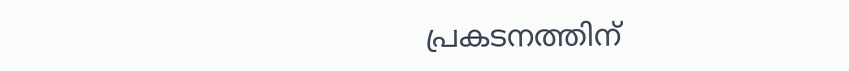പ്രകടനത്തിന്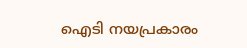ഐടി നയപ്രകാരം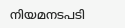നിയമനടപടി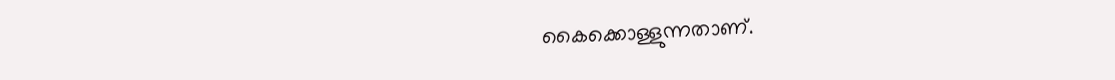കൈക്കൊള്ളുന്നതാണ്.